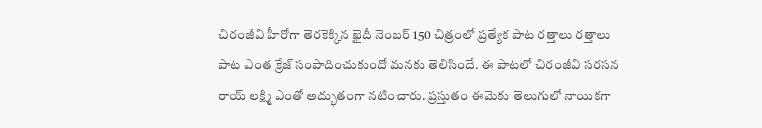చిరంజీవి హీరోగా తెరకెక్కిన ఖైదీ నెంబర్ 150 చిత్రంలో ప్రత్యేక పాట రత్తాలు రత్తాలు పాట ఎంత క్రేజ్ సంపాదించుకుందో మనకు తెలిసిందే. ఈ పాటలో చిరంజీవి సరసన రాయ్ లక్ష్మి ఎంతో అద్భుతంగా నటించారు. ప్రస్తుతం ఈమెకు తెలుగులో నాయికగా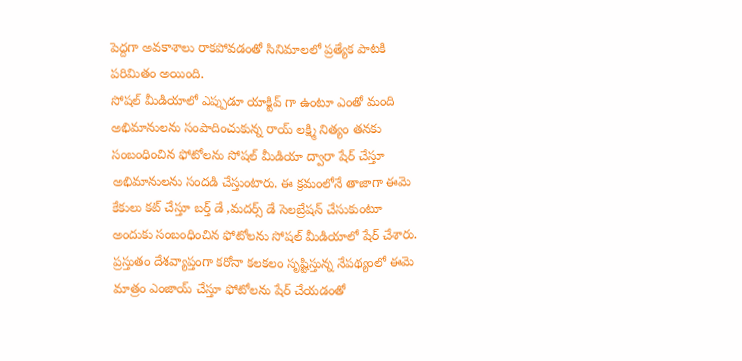పెద్దగా అవకాశాలు రాకపోవడంతో సినిమాలలో ప్రత్యేక పాటకి పరిమితం అయింది.
సోషల్ మీడియాలో ఎప్పుడూ యాక్టివ్ గా ఉంటూ ఎంతో మంది అభిమానులను సంపాదించుకున్న రాయ్ లక్ష్మి నిత్యం తనకు సంబంధించిన ఫోటోలను సోషల్ మీడియా ద్వారా షేర్ చేస్తూ అభిమానులను సందడి చేస్తుంటారు. ఈ క్రమంలోనే తాజాగా ఈమె కేకులు కట్ చేస్తూ బర్త్ డే ,మదర్స్ డే సెలబ్రేషన్ చేసుకుంటూ అందుకు సంబంధించిన ఫోటోలను సోషల్ మీడియాలో షేర్ చేశారు.
ప్రస్తుతం దేశవ్యాప్తంగా కరోనా కలకలం సృష్టిస్తున్న నేపథ్యంలో ఈమె మాత్రం ఎంజాయ్ చేస్తూ ఫోటోలను షేర్ చేయడంతో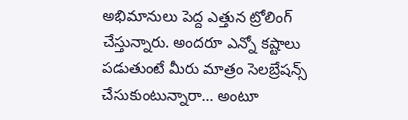అభిమానులు పెద్ద ఎత్తున ట్రోలింగ్ చేస్తున్నారు. అందరూ ఎన్నో కష్టాలు పడుతుంటే మీరు మాత్రం సెలబ్రేషన్స్ చేసుకుంటున్నారా… అంటూ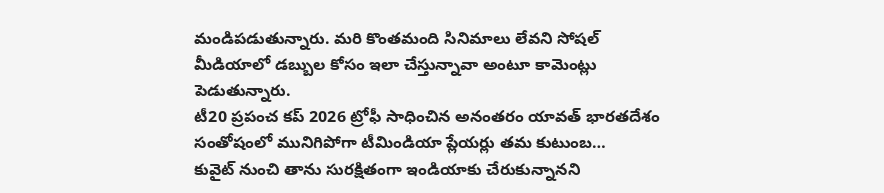మండిపడుతున్నారు. మరి కొంతమంది సినిమాలు లేవని సోషల్ మీడియాలో డబ్బుల కోసం ఇలా చేస్తున్నావా అంటూ కామెంట్లు పెడుతున్నారు.
టీ20 ప్రపంచ కప్ 2026 ట్రోఫీ సాధించిన అనంతరం యావత్ భారతదేశం సంతోషంలో మునిగిపోగా టీమిండియా ప్లేయర్లు తమ కుటుంబ…
కువైట్ నుంచి తాను సురక్షితంగా ఇండియాకు చేరుకున్నానని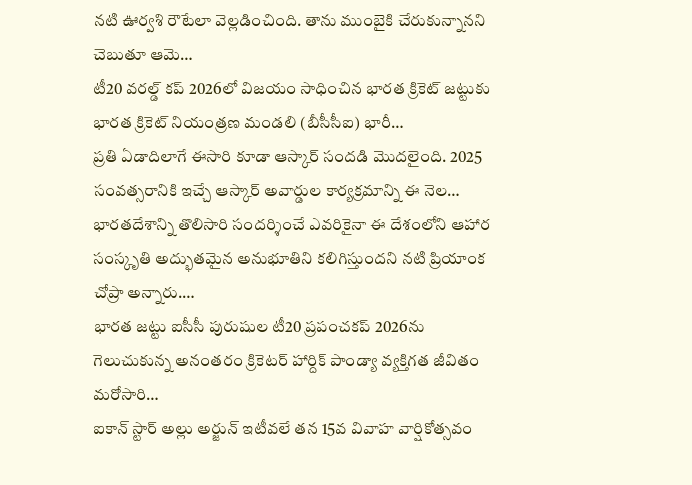నటి ఊర్వశి రౌటేలా వెల్లడించింది. తాను ముంబైకి చేరుకున్నానని చెబుతూ ఆమె…
టీ20 వరల్డ్ కప్ 2026లో విజయం సాధించిన భారత క్రికెట్ జట్టుకు భారత క్రికెట్ నియంత్రణ మండలి (బీసీసీఐ) భారీ…
ప్రతి ఏడాదిలాగే ఈసారి కూడా ఆస్కార్ సందడి మొదలైంది. 2025 సంవత్సరానికి ఇచ్చే ఆస్కార్ అవార్డుల కార్యక్రమాన్ని ఈ నెల…
భారతదేశాన్ని తొలిసారి సందర్శించే ఎవరికైనా ఈ దేశంలోని ఆహార సంస్కృతి అద్భుతమైన అనుభూతిని కలిగిస్తుందని నటి ప్రియాంక చోప్రా అన్నారు.…
భారత జట్టు ఐసీసీ పురుషుల టీ20 ప్రపంచకప్ 2026ను గెలుచుకున్న అనంతరం క్రికెటర్ హార్దిక్ పాండ్యా వ్యక్తిగత జీవితం మరోసారి…
ఐకాన్ స్టార్ అల్లు అర్జున్ ఇటీవలే తన 15వ వివాహ వార్షికోత్సవం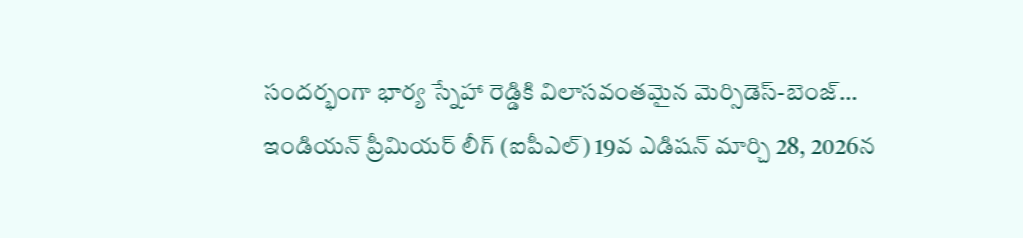సందర్భంగా భార్య స్నేహా రెడ్డికి విలాసవంతమైన మెర్సిడెస్-బెంజ్…
ఇండియన్ ప్రీమియర్ లీగ్ (ఐపీఎల్) 19వ ఎడిషన్ మార్చి 28, 2026న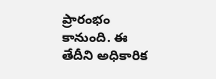ప్రారంభం కానుంది. ఈ తేదీని అధికారిక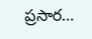ప్రసార…